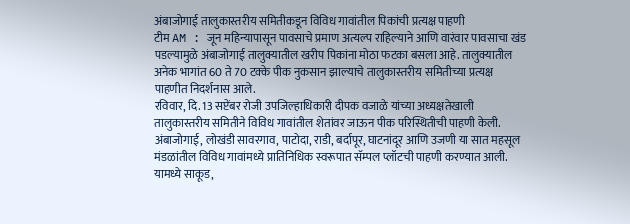अंबाजोगाई तालुकास्तरीय समितीकडून विविध गावांतील पिकांची प्रत्यक्ष पाहणी
टीम AM : जून महिन्यापासून पावसाचे प्रमाण अत्यल्प राहिल्याने आणि वारंवार पावसाचा खंड पडल्यामुळे अंबाजोगाई तालुक्यातील खरीप पिकांना मोठा फटका बसला आहे. तालुक्यातील अनेक भागांत 60 ते 70 टक्के पीक नुकसान झाल्याचे तालुकास्तरीय समितीच्या प्रत्यक्ष पाहणीत निदर्शनास आले.
रविवार, दि. 13 सप्टेंबर रोजी उपजिल्हाधिकारी दीपक वजाळे यांच्या अध्यक्षतेखाली तालुकास्तरीय समितीने विविध गावांतील शेतांवर जाऊन पीक परिस्थितीची पाहणी केली. अंबाजोगाई, लोखंडी सावरगाव, पाटोदा, राडी, बर्दापूर, घाटनांदूर आणि उजणी या सात महसूल मंडळांतील विविध गावांमध्ये प्रातिनिधिक स्वरूपात सॅम्पल प्लॉटची पाहणी करण्यात आली. यामध्ये साकूड,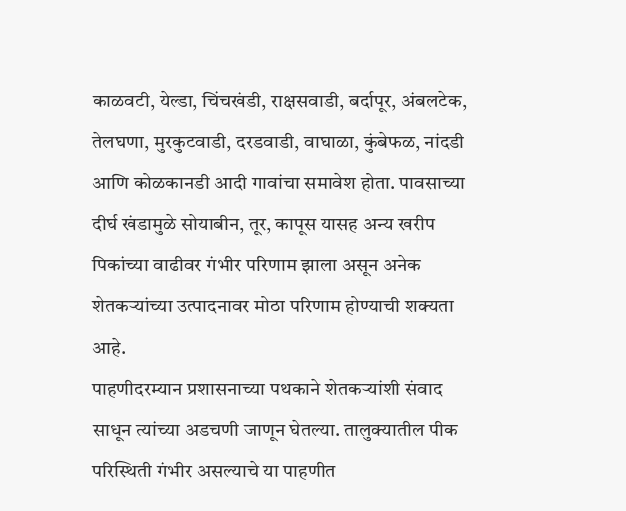काळवटी, येल्डा, चिंचखंडी, राक्षसवाडी, बर्दापूर, अंबलटेक, तेलघणा, मुरकुटवाडी, दरडवाडी, वाघाळा, कुंबेफळ, नांदडी आणि कोळकानडी आदी गावांचा समावेश होता. पावसाच्या दीर्घ खंडामुळे सोयाबीन, तूर, कापूस यासह अन्य खरीप पिकांच्या वाढीवर गंभीर परिणाम झाला असून अनेक शेतकऱ्यांच्या उत्पादनावर मोठा परिणाम होण्याची शक्यता आहे.
पाहणीदरम्यान प्रशासनाच्या पथकाने शेतकऱ्यांशी संवाद साधून त्यांच्या अडचणी जाणून घेतल्या. तालुक्यातील पीक परिस्थिती गंभीर असल्याचे या पाहणीत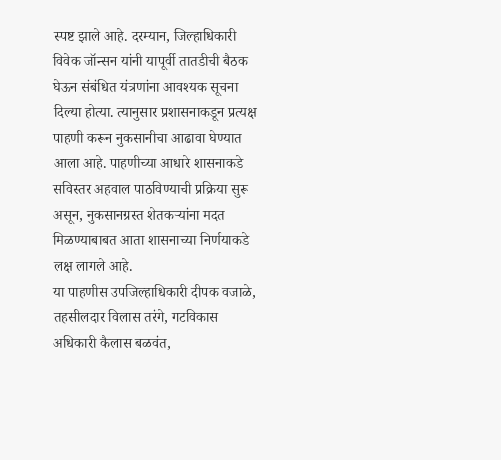स्पष्ट झाले आहे. दरम्यान, जिल्हाधिकारी विवेक जॉन्सन यांनी यापूर्वी तातडीची बैठक घेऊन संबंधित यंत्रणांना आवश्यक सूचना दिल्या होत्या. त्यानुसार प्रशासनाकडून प्रत्यक्ष पाहणी करून नुकसानीचा आढावा घेण्यात आला आहे. पाहणीच्या आधारे शासनाकडे सविस्तर अहवाल पाठविण्याची प्रक्रिया सुरू असून, नुकसानग्रस्त शेतकऱ्यांना मदत मिळण्याबाबत आता शासनाच्या निर्णयाकडे लक्ष लागले आहे.
या पाहणीस उपजिल्हाधिकारी दीपक वजाळे, तहसीलदार विलास तरंगे, गटविकास अधिकारी कैलास बळवंत,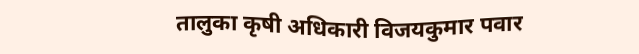तालुका कृषी अधिकारी विजयकुमार पवार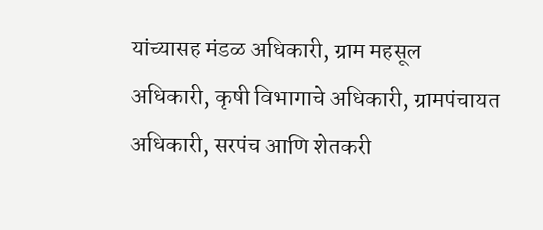यांच्यासह मंडळ अधिकारी, ग्राम महसूल अधिकारी, कृषी विभागाचे अधिकारी, ग्रामपंचायत अधिकारी, सरपंच आणि शेतकरी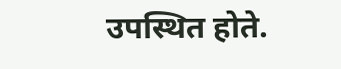उपस्थित होते.